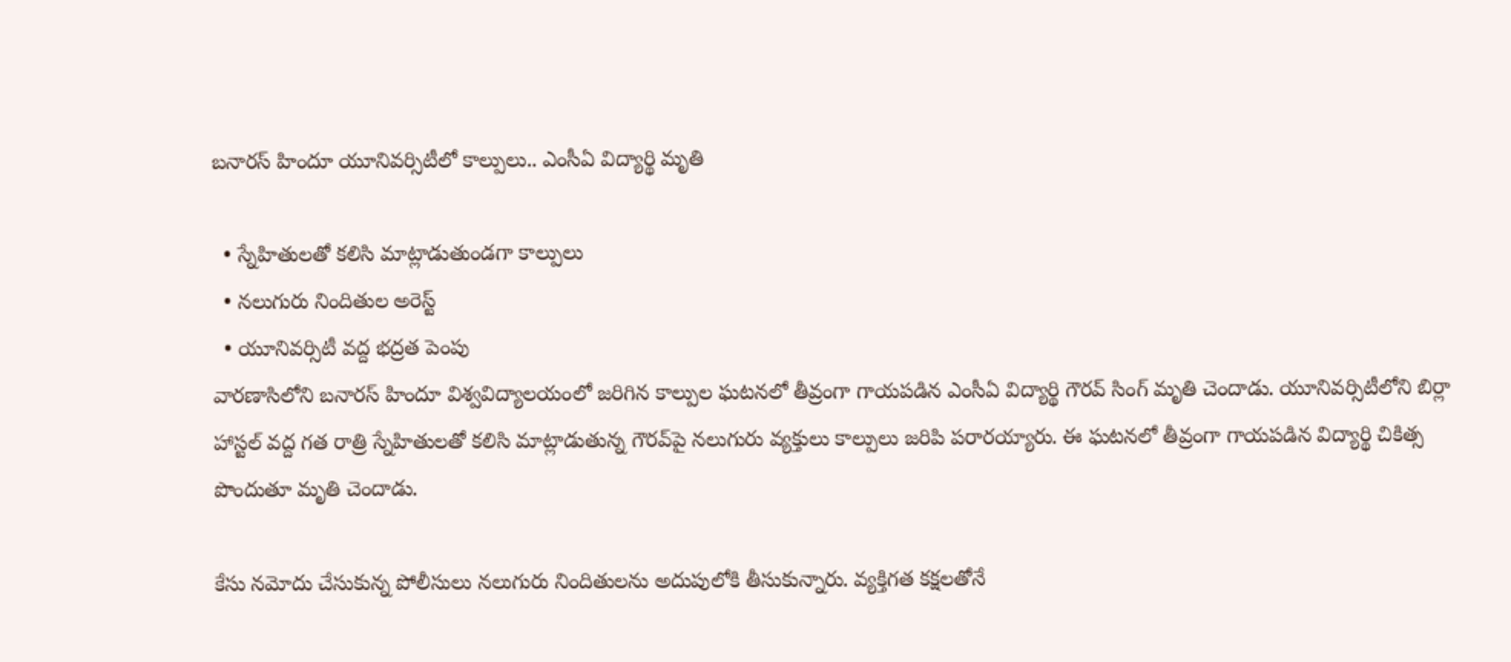బనారస్ హిందూ యూనివర్సిటీలో కాల్పులు.. ఎంసీఏ విద్యార్థి మృతి

  • స్నేహితులతో కలిసి మాట్లాడుతుండగా కాల్పులు
  • నలుగురు నిందితుల అరెస్ట్
  • యూనివర్సిటీ వద్ద భద్రత పెంపు
వారణాసిలోని బనారస్ హిందూ విశ్వవిద్యాలయంలో జరిగిన కాల్పుల ఘటనలో తీవ్రంగా గాయపడిన ఎంసీఏ విద్యార్థి గౌరవ్ సింగ్ మృతి చెందాడు. యూనివర్సిటీలోని బిర్లా హాస్టల్ వద్ద గత రాత్రి స్నేహితులతో కలిసి మాట్లాడుతున్న గౌరవ్‌పై నలుగురు వ్యక్తులు కాల్పులు జరిపి పరారయ్యారు. ఈ ఘటనలో తీవ్రంగా గాయపడిన విద్యార్థి చికిత్స పొందుతూ మృతి చెందాడు.

కేసు నమోదు చేసుకున్న పోలీసులు నలుగురు నిందితులను అదుపులోకి తీసుకున్నారు. వ్యక్తిగత కక్షలతోనే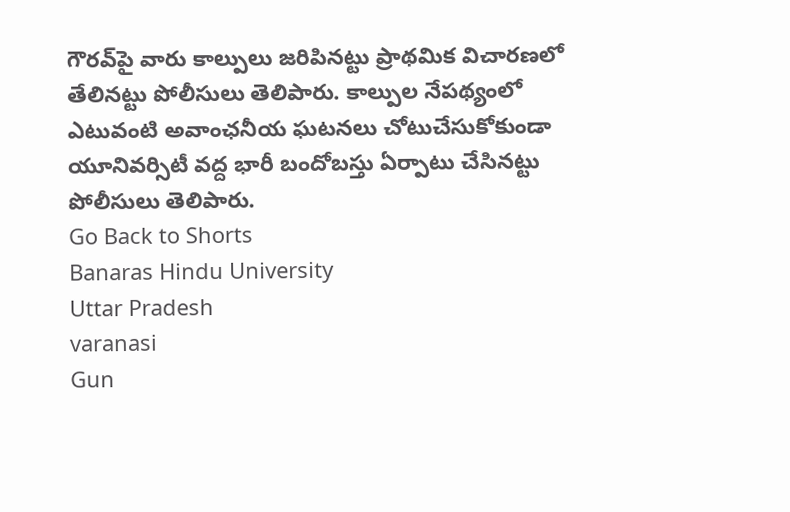గౌరవ్‌పై వారు కాల్పులు జరిపినట్టు ప్రాథమిక విచారణలో తేలినట్టు పోలీసులు తెలిపారు. కాల్పుల నేపథ్యంలో ఎటువంటి అవాంఛనీయ ఘటనలు చోటుచేసుకోకుండా యూనివర్సిటీ వద్ద భారీ బందోబస్తు ఏర్పాటు చేసినట్టు పోలీసులు తెలిపారు.
Go Back to Shorts
Banaras Hindu University
Uttar Pradesh
varanasi
Gun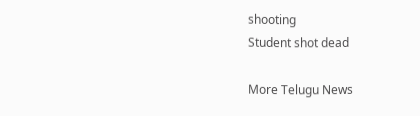shooting
Student shot dead

More Telugu News